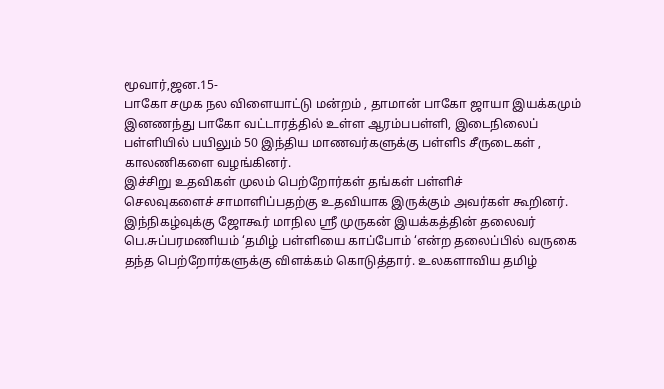மூவார்,ஜன.15-
பாகோ சமுக நல விளையாட்டு மன்றம் , தாமான் பாகோ ஜாயா இயக்கமும் இனணந்து பாகோ வட்டாரத்தில் உள்ள ஆரம்பபள்ளி, இடைநிலைப் பள்ளியில் பயிலும் 50 இந்திய மாணவர்களுக்கு பள்ளிs சீருடைகள் , காலணிகளை வழங்கினர்.
இச்சிறு உதவிகள் முலம் பெற்றோர்கள் தங்கள் பள்ளிச்
செலவுகளைச் சாமாளிப்பதற்கு உதவியாக இருக்கும் அவர்கள் கூறினர்.
இந்நிகழ்வுக்கு ஜோகூர் மாநில ஸ்ரீ முருகன் இயக்கத்தின் தலைவர் பெ.சுப்பரமணியம் ‘தமிழ் பள்ளியை காப்போம் ‘என்ற தலைப்பில் வருகை தந்த பெற்றோர்களுக்கு விளக்கம் கொடுத்தார். உலகளாவிய தமிழ்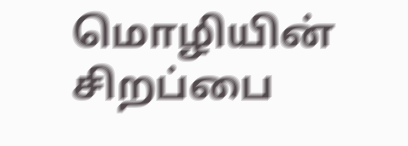மொழியின் சிறப்பை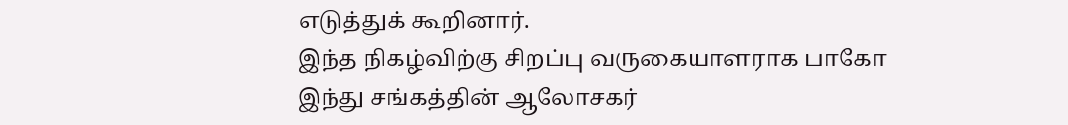எடுத்துக் கூறினார்.
இந்த நிகழ்விற்கு சிறப்பு வருகையாளராக பாகோ இந்து சங்கத்தின் ஆலோசகர்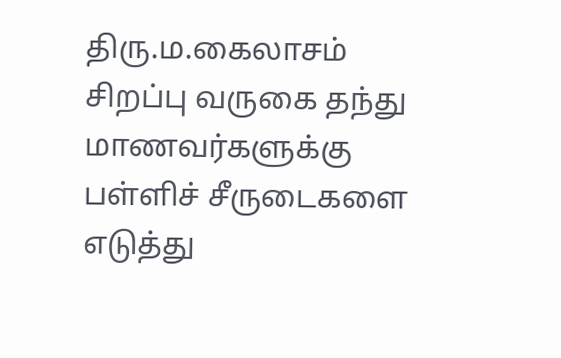திரு.ம.கைலாசம் சிறப்பு வருகை தந்து
மாணவர்களுக்கு பள்ளிச் சீருடைகளை எடுத்து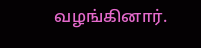வழங்கினார்.